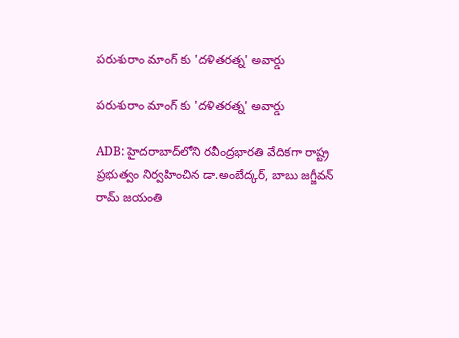పరుశురాం మాంగ్ కు 'దళితరత్న' అవార్డు

పరుశురాం మాంగ్ కు 'దళితరత్న' అవార్డు

ADB: హైదరాబాద్‌లోని రవీంద్రభారతి వేదికగా రాష్ట్ర ప్రభుత్వం నిర్వహించిన డా.అంబేద్కర్, బాబు జగ్జీవన్ రామ్ జయంతి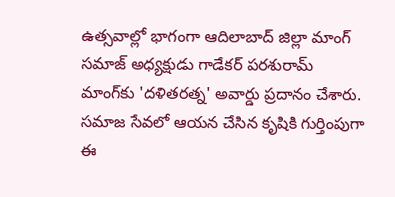ఉత్సవాల్లో భాగంగా ఆదిలాబాద్ జిల్లా మాంగ్ సమాజ్ అధ్యక్షుడు గాడేకర్ పరశురామ్ మాంగ్‌కు 'దళితరత్న' అవార్డు ప్రదానం చేశారు. సమాజ సేవలో ఆయన చేసిన కృషికి గుర్తింపుగా ఈ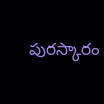పురస్కారం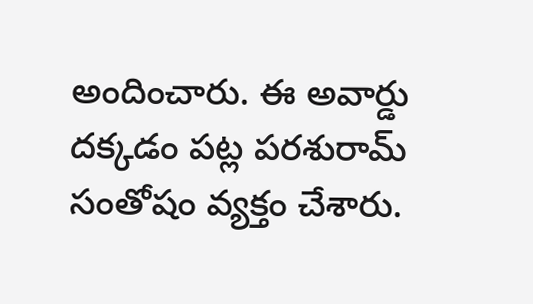అందించారు. ఈ అవార్డు దక్కడం పట్ల పరశురామ్ సంతోషం వ్యక్తం చేశారు.